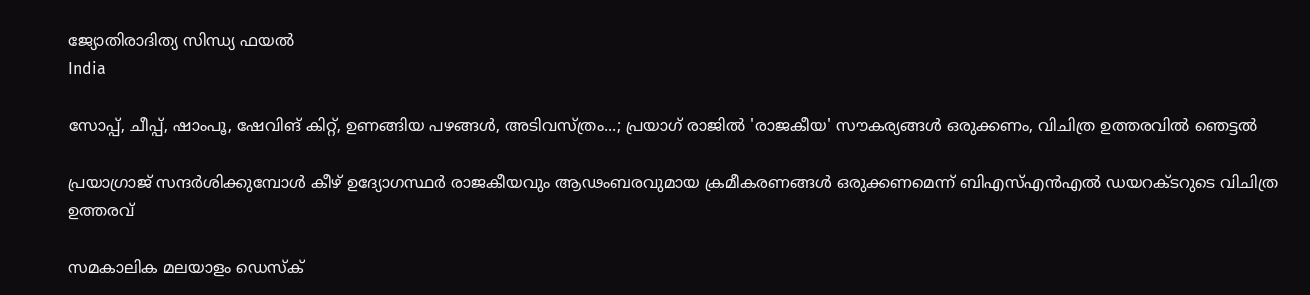ജ്യോതിരാദിത്യ സിന്ധ്യ ഫയൽ
India

സോപ്പ്, ചീപ്പ്, ഷാംപൂ, ഷേവിങ് കിറ്റ്, ഉണങ്ങിയ പഴങ്ങള്‍, അടിവസ്ത്രം...; പ്രയാഗ് രാജില്‍ 'രാജകീയ' സൗകര്യങ്ങള്‍ ഒരുക്കണം, വിചിത്ര ഉത്തരവില്‍ ഞെട്ടല്‍

പ്രയാഗ്രാജ് സന്ദര്‍ശിക്കുമ്പോള്‍ കീഴ് ഉദ്യോഗസ്ഥര്‍ രാജകീയവും ആഢംബരവുമായ ക്രമീകരണങ്ങള്‍ ഒരുക്കണമെന്ന് ബിഎസ്എന്‍എല്‍ ഡയറക്ടറുടെ വിചിത്ര ഉത്തരവ്

സമകാലിക മലയാളം ഡെസ്ക്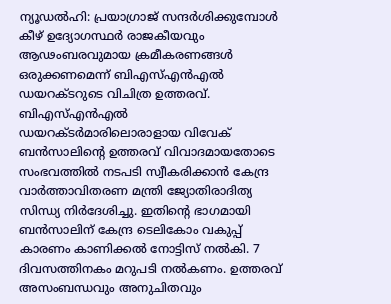ന്യൂഡല്‍ഹി: പ്രയാഗ്രാജ് സന്ദര്‍ശിക്കുമ്പോള്‍ കീഴ് ഉദ്യോഗസ്ഥര്‍ രാജകീയവും ആഢംബരവുമായ ക്രമീകരണങ്ങള്‍ ഒരുക്കണമെന്ന് ബിഎസ്എന്‍എല്‍ ഡയറക്ടറുടെ വിചിത്ര ഉത്തരവ്. ബിഎസ്എന്‍എല്‍ ഡയറക്ടര്‍മാരിലൊരാളായ വിവേക് ബന്‍സാലിന്റെ ഉത്തരവ് വിവാദമായതോടെ സംഭവത്തില്‍ നടപടി സ്വീകരിക്കാന്‍ കേന്ദ്ര വാര്‍ത്താവിതരണ മന്ത്രി ജ്യോതിരാദിത്യ സിന്ധ്യ നിര്‍ദേശിച്ചു. ഇതിന്റെ ഭാഗമായി ബന്‍സാലിന് കേന്ദ്ര ടെലികോം വകുപ്പ് കാരണം കാണിക്കല്‍ നോട്ടിസ് നല്‍കി. 7 ദിവസത്തിനകം മറുപടി നല്‍കണം. ഉത്തരവ് അസംബന്ധവും അനുചിതവും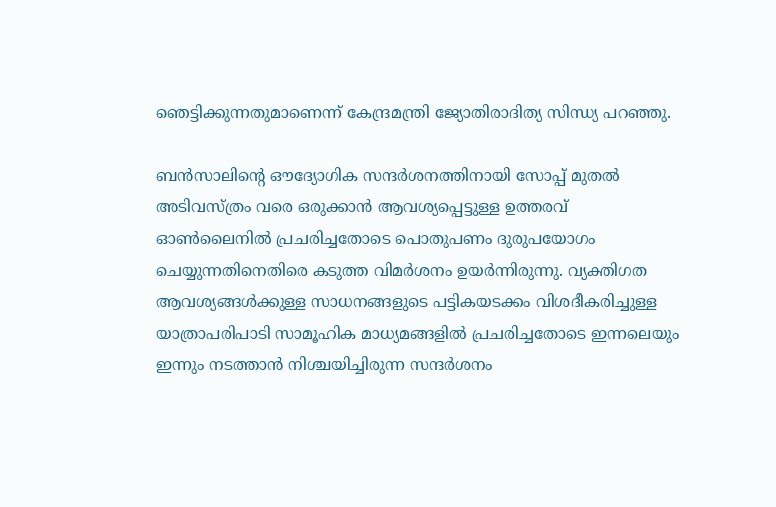ഞെട്ടിക്കുന്നതുമാണെന്ന് കേന്ദ്രമന്ത്രി ജ്യോതിരാദിത്യ സിന്ധ്യ പറഞ്ഞു.

ബന്‍സാലിന്റെ ഔദ്യോഗിക സന്ദര്‍ശനത്തിനായി സോപ്പ് മുതല്‍ അടിവസ്ത്രം വരെ ഒരുക്കാന്‍ ആവശ്യപ്പെട്ടുള്ള ഉത്തരവ് ഓണ്‍ലൈനില്‍ പ്രചരിച്ചതോടെ പൊതുപണം ദുരുപയോഗം ചെയ്യുന്നതിനെതിരെ കടുത്ത വിമര്‍ശനം ഉയര്‍ന്നിരുന്നു. വ്യക്തിഗത ആവശ്യങ്ങള്‍ക്കുള്ള സാധനങ്ങളുടെ പട്ടികയടക്കം വിശദീകരിച്ചുള്ള യാത്രാപരിപാടി സാമൂഹിക മാധ്യമങ്ങളില്‍ പ്രചരിച്ചതോടെ ഇന്നലെയും ഇന്നും നടത്താന്‍ നിശ്ചയിച്ചിരുന്ന സന്ദര്‍ശനം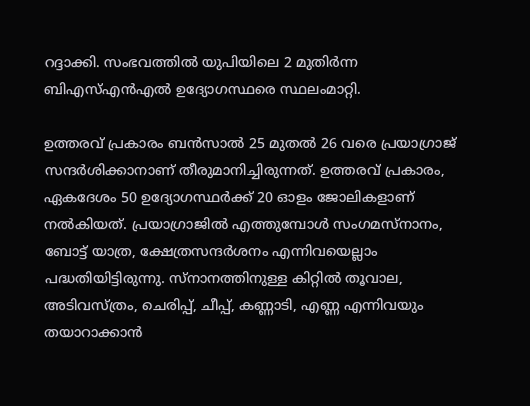റദ്ദാക്കി. സംഭവത്തില്‍ യുപിയിലെ 2 മുതിര്‍ന്ന ബിഎസ്എന്‍എല്‍ ഉദ്യോഗസ്ഥരെ സ്ഥലംമാറ്റി.

ഉത്തരവ് പ്രകാരം ബന്‍സാല്‍ 25 മുതല്‍ 26 വരെ പ്രയാഗ്രാജ് സന്ദര്‍ശിക്കാനാണ് തീരുമാനിച്ചിരുന്നത്. ഉത്തരവ് പ്രകാരം, ഏകദേശം 50 ഉദ്യോഗസ്ഥര്‍ക്ക് 20 ഓളം ജോലികളാണ് നല്‍കിയത്. പ്രയാഗ്രാജില്‍ എത്തുമ്പോള്‍ സംഗമസ്‌നാനം, ബോട്ട് യാത്ര, ക്ഷേത്രസന്ദര്‍ശനം എന്നിവയെല്ലാം പദ്ധതിയിട്ടിരുന്നു. സ്‌നാനത്തിനുള്ള കിറ്റില്‍ തൂവാല, അടിവസ്ത്രം, ചെരിപ്പ്, ചീപ്പ്, കണ്ണാടി, എണ്ണ എന്നിവയും തയാറാക്കാന്‍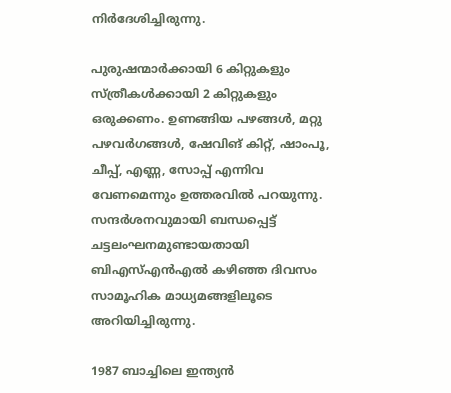നിര്‍ദേശിച്ചിരുന്നു.

പുരുഷന്മാര്‍ക്കായി 6 കിറ്റുകളും സ്ത്രീകള്‍ക്കായി 2 കിറ്റുകളും ഒരുക്കണം. ഉണങ്ങിയ പഴങ്ങള്‍, മറ്റു പഴവര്‍ഗങ്ങള്‍, ഷേവിങ് കിറ്റ്, ഷാംപൂ, ചീപ്പ്, എണ്ണ, സോപ്പ് എന്നിവ വേണമെന്നും ഉത്തരവില്‍ പറയുന്നു. സന്ദര്‍ശനവുമായി ബന്ധപ്പെട്ട് ചട്ടലംഘനമുണ്ടായതായി ബിഎസ്എന്‍എല്‍ കഴിഞ്ഞ ദിവസം സാമൂഹിക മാധ്യമങ്ങളിലൂടെ അറിയിച്ചിരുന്നു.

1987 ബാച്ചിലെ ഇന്ത്യന്‍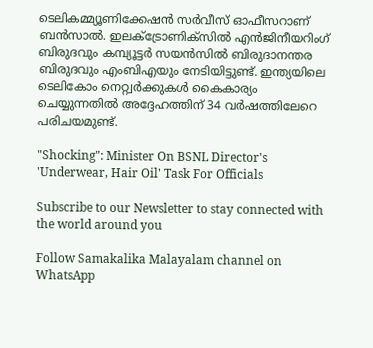ടെലികമ്മ്യൂണിക്കേഷന്‍ സര്‍വീസ് ഓഫീസറാണ് ബന്‍സാല്‍. ഇലക്ട്രോണിക്‌സില്‍ എന്‍ജിനീയറിംഗ് ബിരുദവും കമ്പ്യൂട്ടര്‍ സയന്‍സില്‍ ബിരുദാനന്തര ബിരുദവും എംബിഎയും നേടിയിട്ടുണ്ട്. ഇന്ത്യയിലെ ടെലികോം നെറ്റ്വര്‍ക്കുകള്‍ കൈകാര്യം ചെയ്യുന്നതില്‍ അദ്ദേഹത്തിന് 34 വര്‍ഷത്തിലേറെ പരിചയമുണ്ട്.

"Shocking": Minister On BSNL Director's 'Underwear, Hair Oil' Task For Officials

Subscribe to our Newsletter to stay connected with the world around you

Follow Samakalika Malayalam channel on WhatsApp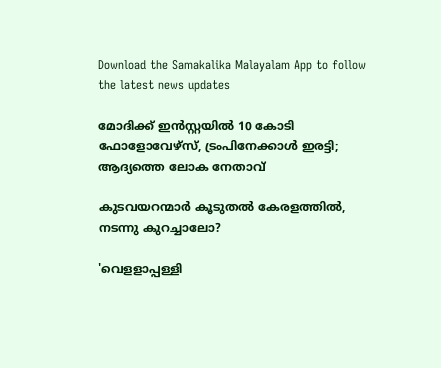Download the Samakalika Malayalam App to follow the latest news updates

മോദിക്ക് ഇന്‍സ്റ്റയില്‍ 10 കോടി ഫോളോവേഴ്‌സ്, ട്രംപിനേക്കാള്‍ ഇരട്ടി; ആദ്യത്തെ ലോക നേതാവ്

കുടവയറന്മാർ കൂടുതൽ കേരളത്തിൽ, ന‌ടന്നു കുറച്ചാലോ?

'വെളളാപ്പള്ളി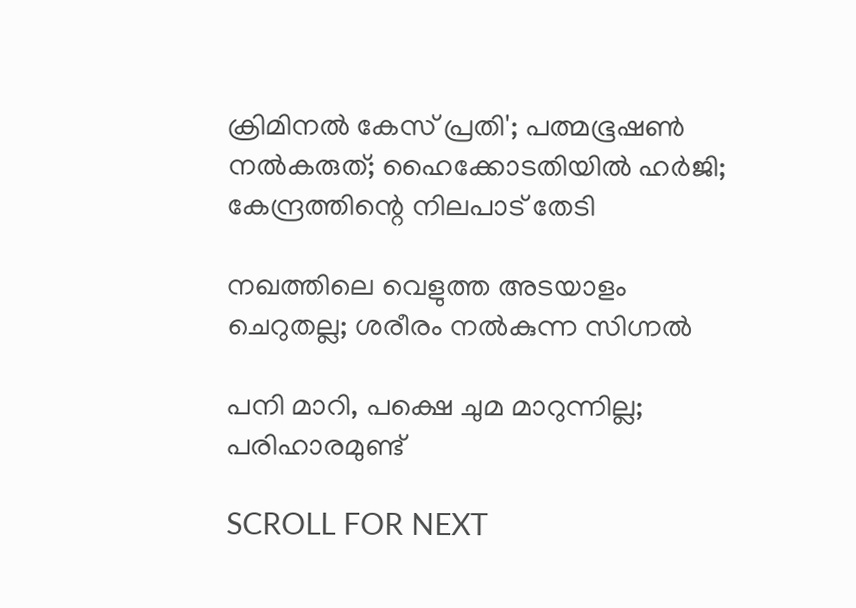ക്രിമിനല്‍ കേസ് പ്രതി'; പത്മഭൂഷണ്‍ നല്‍കരുത്; ഹൈക്കോടതിയില്‍ ഹര്‍ജി; കേന്ദ്രത്തിന്റെ നിലപാട് തേടി

നഖത്തിലെ വെളുത്ത അടയാളം ചെറുതല്ല; ശരീരം നൽകുന്ന സിഗ്നൽ

പനി മാറി, പക്ഷെ ചുമ മാറുന്നില്ല; പരിഹാരമുണ്ട്

SCROLL FOR NEXT